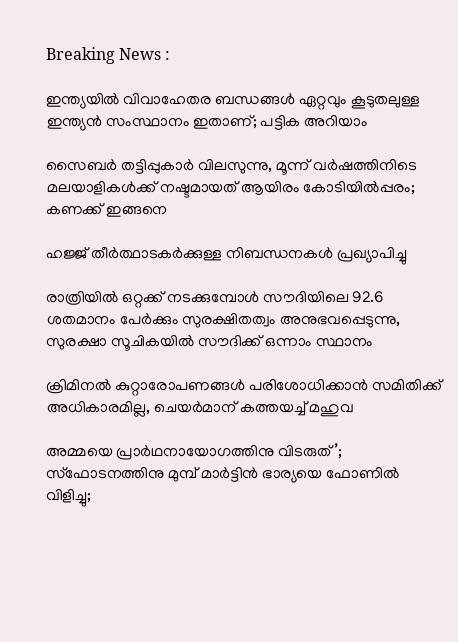Breaking News :

ഇന്ത്യയില്‍ വിവാഹേതര ബന്ധങ്ങള്‍ ഏറ്റവും കൂടുതലുള്ള ഇന്ത്യന്‍ സംസ്ഥാനം ഇതാണ്; പട്ടിക അറിയാം

സൈബര്‍ തട്ടിപ്പുകാര്‍ വിലസുന്നു, മൂന്ന് വര്‍ഷത്തിനിടെ മലയാളികള്‍ക്ക് നഷ്ടമായത് ആയിരം കോടിയില്‍പ്പരം; കണക്ക് ഇങ്ങനെ

ഹജ്ജ് തീർത്ഥാടകർക്കുള്ള നിബന്ധനകൾ പ്രഖ്യാപിച്ചു

രാത്രിയിൽ ഒറ്റക്ക് നടക്കുമ്പോൾ സൗദിയിലെ 92.6 ശതമാനം പേർക്കും സുരക്ഷിതത്വം അനുഭവപ്പെടുന്നു, സുരക്ഷാ സൂചികയിൽ സൗദിക്ക് ഒന്നാം സ്ഥാനം

ക്രിമിനല്‍ കുറ്റാരോപണങ്ങള്‍ പരിശോധിക്കാന്‍ സമിതിക്ക്‌ അധികാരമില്ല, ചെയര്‍മാന്‌ കത്തയച്ച് മഹുവ

അമ്മയെ പ്രാര്‍ഥനായോഗത്തിനു വിടരുത്’; സ്‌ഫോടനത്തിനു മുമ്പ് മാര്‍ട്ടിന്‍ ഭാര്യയെ ഫോണില്‍ വിളിച്ചു;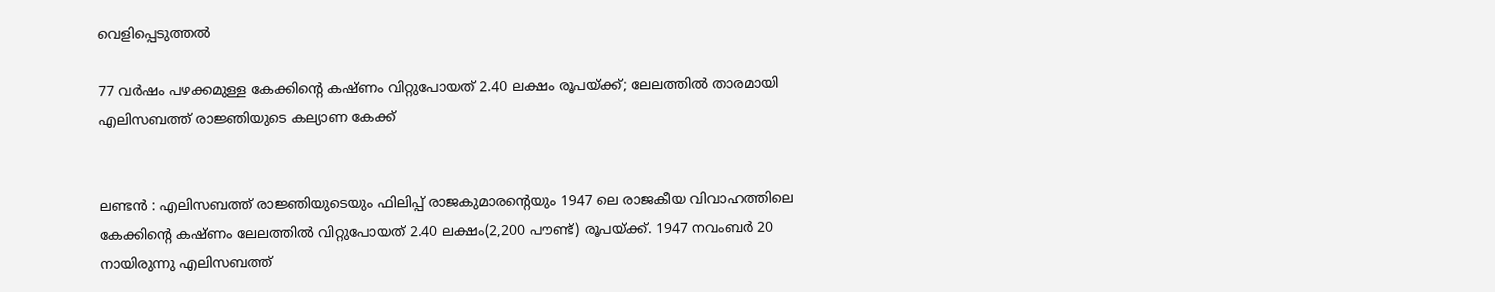വെളിപ്പെടുത്തല്‍

77 വർഷം പഴക്കമുള്ള കേക്കിന്റെ കഷ്ണം വിറ്റുപോയത് 2.40 ലക്ഷം രൂപയ്ക്ക്; ലേലത്തിൽ താരമായി എലിസബത്ത് രാജ്ഞിയുടെ കല്യാണ കേക്ക്


ലണ്ടൻ : എലിസബത്ത് രാജ്ഞിയുടെയും ഫിലിപ്പ് രാജകുമാരന്റെയും 1947 ലെ രാജകീയ വിവാഹത്തിലെ കേക്കിന്റെ കഷ്‌ണം ലേലത്തിൽ വിറ്റുപോയത് 2.40 ലക്ഷം(2,200 പൗണ്ട്) രൂപയ്ക്ക്. 1947 നവംബർ 20 നായിരുന്നു എലിസബത്ത്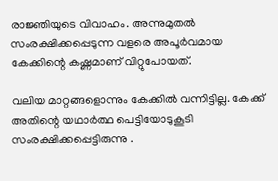രാജ്ഞിയുടെ വിവാഹം. അന്നുമുതൽ സംരക്ഷിക്കപ്പെടുന്ന വളരെ അപൂർവമായ കേക്കിന്റെ കഷ്ണമാണ് വിറ്റുപോയത്.

വലിയ മാറ്റങ്ങളൊന്നും കേക്കിൽ വന്നിട്ടില്ല. കേക്ക് അതിന്റെ യഥാർത്ഥ പെട്ടിയോടുകൂടി സംരക്ഷിക്കപ്പെട്ടിരുന്നു .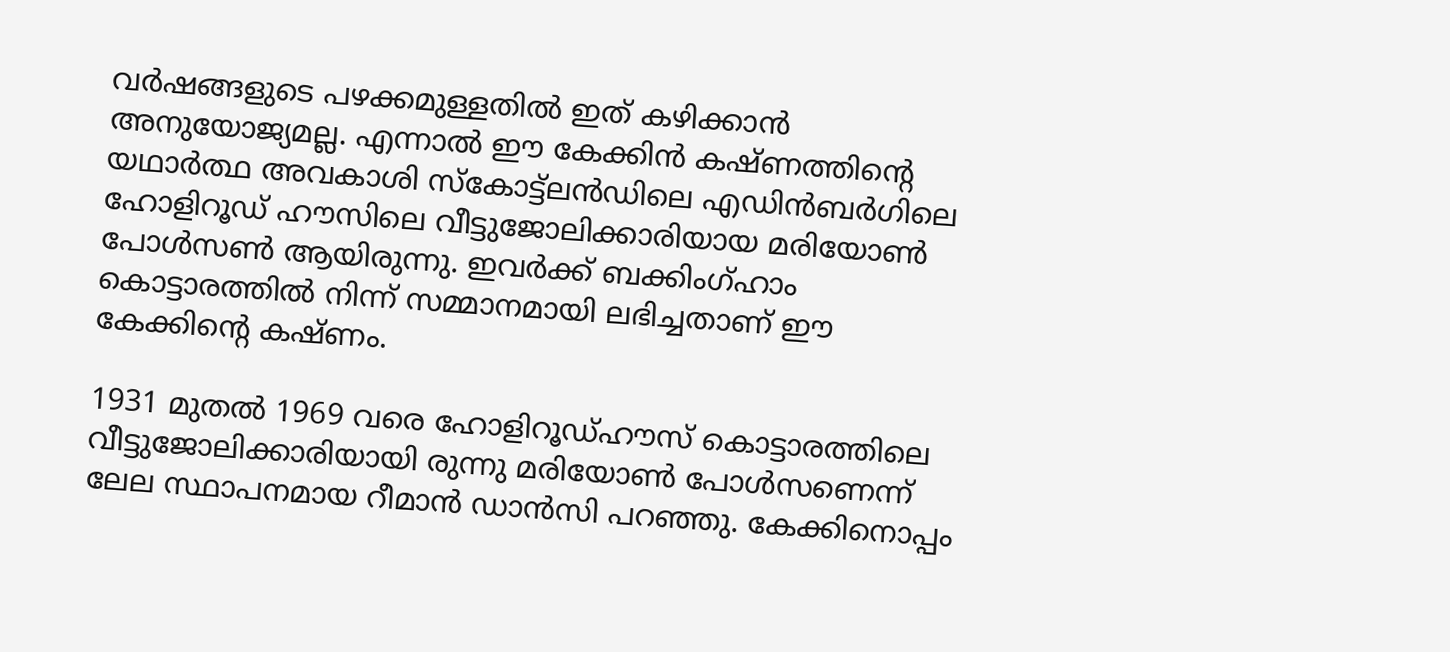വർഷങ്ങളുടെ പഴക്കമുള്ളതിൽ ഇത് കഴിക്കാൻ അനുയോജ്യമല്ല. എന്നാൽ ഈ കേക്കിൻ കഷ്ണത്തിന്റെ യഥാർത്ഥ അവകാശി സ്കോട്ട്ലൻഡിലെ എഡിൻബർഗിലെ ഹോളിറൂഡ് ഹൗസിലെ വീട്ടുജോലിക്കാരിയായ മരിയോൺ പോൾസൺ ആയിരുന്നു. ഇവർക്ക് ബക്കിംഗ്ഹാം കൊട്ടാരത്തിൽ നിന്ന് സമ്മാനമായി ലഭിച്ചതാണ് ഈ കേക്കിന്റെ കഷ്ണം.

1931 മുതൽ 1969 വരെ ഹോളിറൂഡ്ഹൗസ് കൊട്ടാരത്തിലെ വീട്ടുജോലിക്കാരിയായി രുന്നു മരിയോൺ പോൾസണെന്ന് ലേല സ്ഥാപനമായ റീമാൻ ഡാൻസി പറഞ്ഞു. കേക്കിനൊപ്പം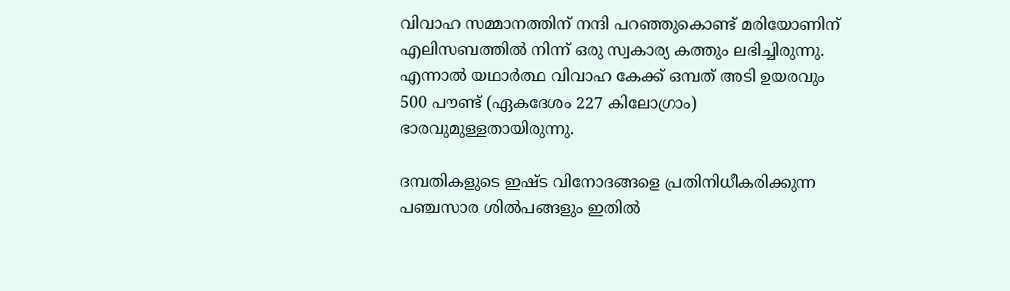വിവാഹ സമ്മാനത്തിന് നന്ദി പറഞ്ഞുകൊണ്ട് മരിയോണിന് എലിസബത്തിൽ നിന്ന് ഒരു സ്വകാര്യ കത്തും ലഭിച്ചിരുന്നു. എന്നാൽ യഥാർത്ഥ വിവാഹ കേക്ക് ഒമ്പത് അടി ഉയരവും 500 പൗണ്ട് (ഏകദേശം 227 കിലോഗ്രാം) ഭാരവുമുള്ളതായിരുന്നു.

ദമ്പതികളുടെ ഇഷ്ട വിനോദങ്ങളെ പ്രതിനിധീകരിക്കുന്ന പഞ്ചസാര ശിൽപങ്ങളും ഇതിൽ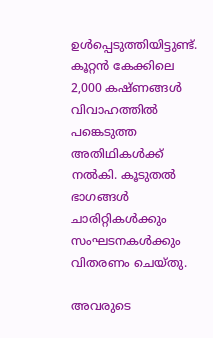ഉൾപ്പെടുത്തിയിട്ടുണ്ട്. കൂറ്റൻ കേക്കിലെ 2,000 കഷ്ണങ്ങൾ വിവാഹത്തിൽ പങ്കെടുത്ത അതിഥികൾക്ക് നൽകി. കൂടുതൽ ഭാഗങ്ങൾ ചാരിറ്റികൾക്കും സംഘടനകൾക്കും വിതരണം ചെയ്തു.

അവരുടെ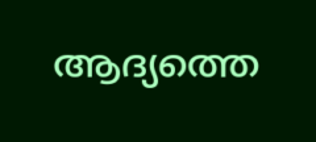ആദ്യത്തെ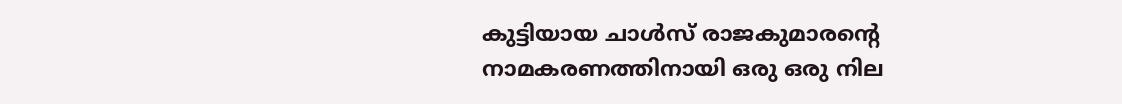കുട്ടിയായ ചാൾസ് രാജകുമാരന്റെ നാമകരണത്തിനായി ഒരു ഒരു നില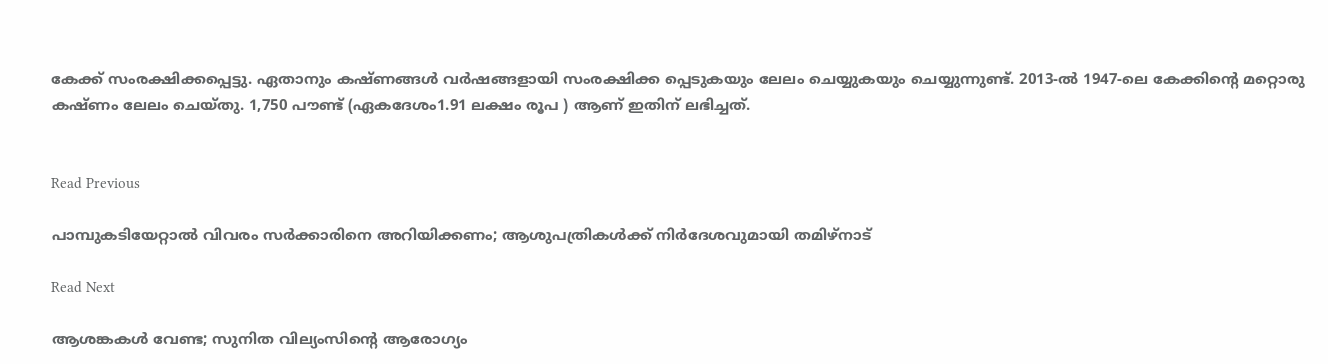കേക്ക് സംരക്ഷിക്കപ്പെട്ടു. ഏതാനും കഷ്ണങ്ങൾ വർഷങ്ങളായി സംരക്ഷിക്ക പ്പെടുകയും ലേലം ചെയ്യുകയും ചെയ്യുന്നുണ്ട്. 2013-ൽ 1947-ലെ കേക്കിന്റെ മറ്റൊരു കഷ്ണം ലേലം ചെയ്തു. 1,750 പൗണ്ട് (ഏകദേശം1.91 ലക്ഷം രൂപ ) ആണ് ഇതിന് ലഭിച്ചത്.


Read Previous

പാമ്പുകടിയേറ്റാല്‍ വിവരം സര്‍ക്കാരിനെ അറിയിക്കണം; ആശുപത്രികള്‍ക്ക് നിര്‍ദേശവുമായി തമിഴ്‌നാട്

Read Next

ആശങ്കകള്‍ വേണ്ട; സുനിത വില്യംസിന്റെ ആരോഗ്യം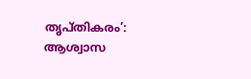തൃപ്തികരം’: ആശ്വാസ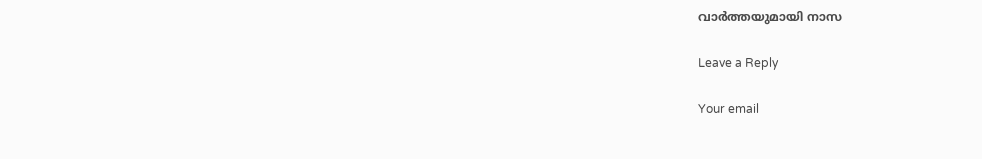വാര്‍ത്തയുമായി നാസ

Leave a Reply

Your email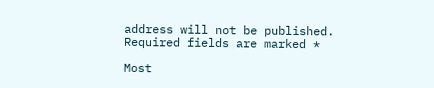address will not be published. Required fields are marked *

Most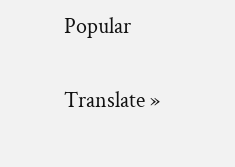Popular

Translate »